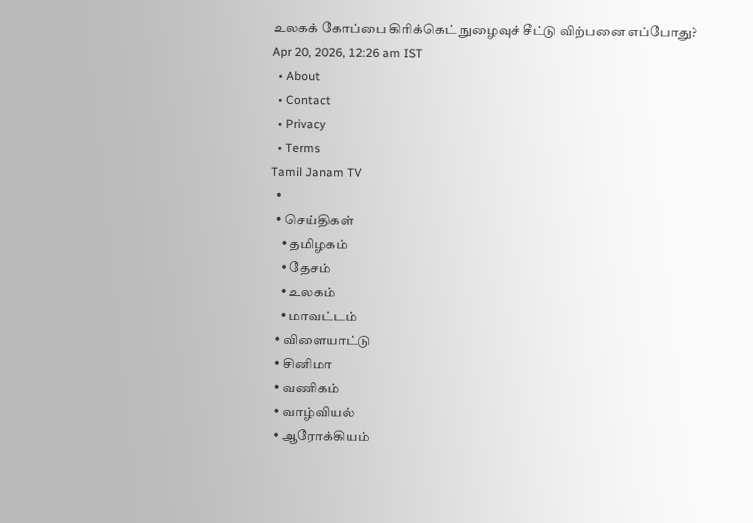உலகக் கோப்பை கிரிக்கெட் நுழைவுச் சீட்டு விற்பனை எப்போது?
Apr 20, 2026, 12:26 am IST
  • About
  • Contact
  • Privacy
  • Terms
Tamil Janam TV
  •
  • செய்திகள்
    • தமிழகம்
    • தேசம்
    • உலகம்
    • மாவட்டம்
  • விளையாட்டு
  • சினிமா
  • வணிகம்
  • வாழ்வியல்
  • ஆரோக்கியம்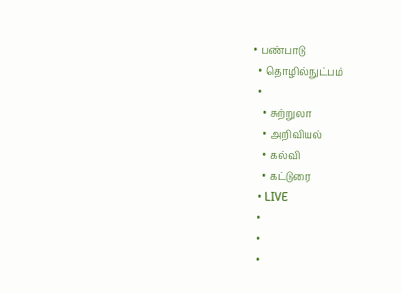• பண்பாடு
  • தொழில்நுட்பம்
  •
    • சுற்றுலா
    • அறிவியல்
    • கல்வி
    • கட்டுரை
  • LIVE
  •
  •
  •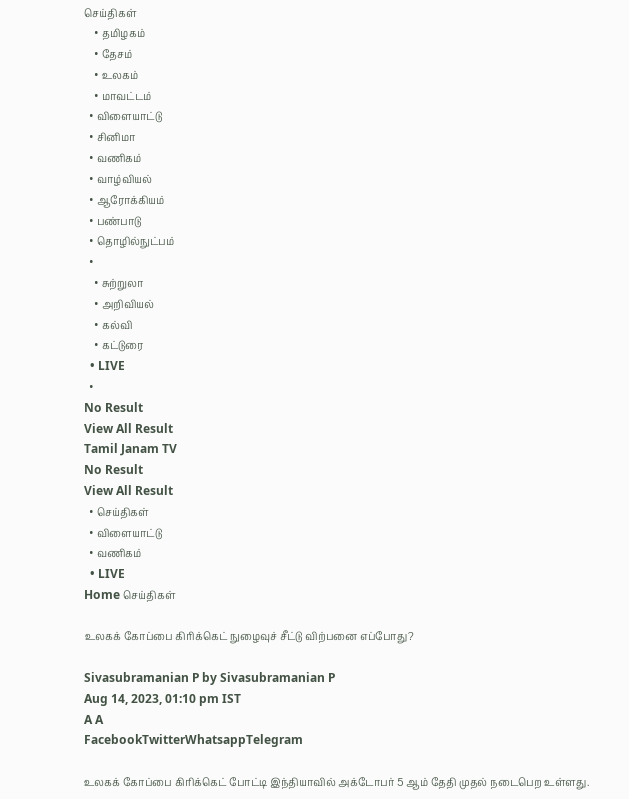செய்திகள்
    • தமிழகம்
    • தேசம்
    • உலகம்
    • மாவட்டம்
  • விளையாட்டு
  • சினிமா
  • வணிகம்
  • வாழ்வியல்
  • ஆரோக்கியம்
  • பண்பாடு
  • தொழில்நுட்பம்
  •
    • சுற்றுலா
    • அறிவியல்
    • கல்வி
    • கட்டுரை
  • LIVE
  •
No Result
View All Result
Tamil Janam TV
No Result
View All Result
  • செய்திகள்
  • விளையாட்டு
  • வணிகம்
  • LIVE
Home செய்திகள்

உலகக் கோப்பை கிரிக்கெட் நுழைவுச் சீட்டு விற்பனை எப்போது?

Sivasubramanian P by Sivasubramanian P
Aug 14, 2023, 01:10 pm IST
A A
FacebookTwitterWhatsappTelegram

உலகக் கோப்பை கிரிக்கெட் போட்டி இந்தியாவில் அக்டோபர் 5 ஆம் தேதி முதல் நடைபெற உள்ளது.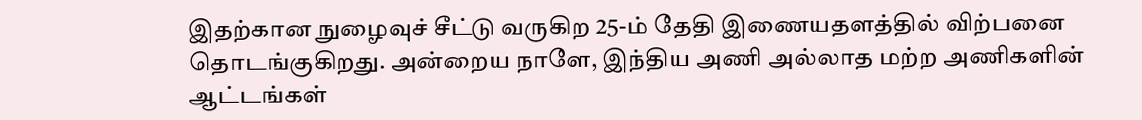இதற்கான நுழைவுச் சீட்டு வருகிற 25-ம் தேதி இணையதளத்தில் விற்பனை தொடங்குகிறது. அன்றைய நாளே, இந்திய அணி அல்லாத மற்ற அணிகளின் ஆட்டங்கள்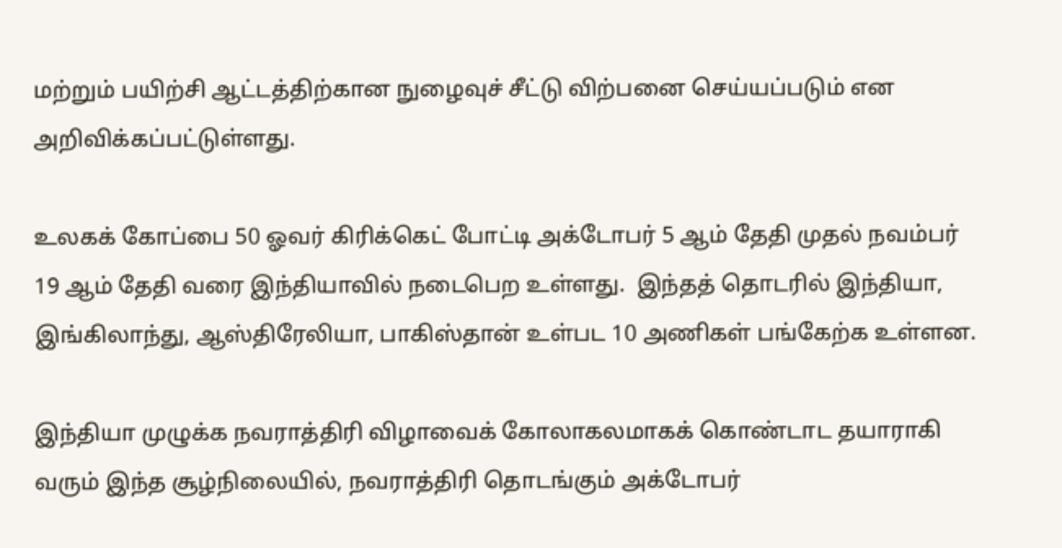மற்றும் பயிற்சி ஆட்டத்திற்கான நுழைவுச் சீட்டு விற்பனை செய்யப்படும் என அறிவிக்கப்பட்டுள்ளது.

உலகக் கோப்பை 50 ஓவர் கிரிக்கெட் போட்டி அக்டோபர் 5 ஆம் தேதி முதல் நவம்பர் 19 ஆம் தேதி வரை இந்தியாவில் நடைபெற உள்ளது.  இந்தத் தொடரில் இந்தியா, இங்கிலாந்து, ஆஸ்திரேலியா, பாகிஸ்தான் உள்பட 10 அணிகள் பங்கேற்க உள்ளன.

இந்தியா முழுக்க நவராத்திரி விழாவைக் கோலாகலமாகக் கொண்டாட தயாராகி வரும் இந்த சூழ்நிலையில், நவராத்திரி தொடங்கும் அக்டோபர்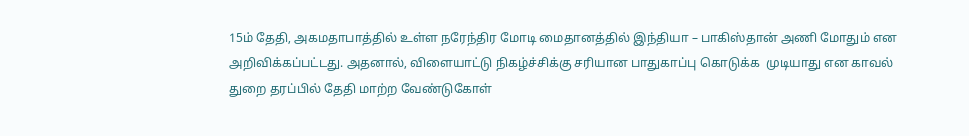15ம் தேதி, அகமதாபாத்தில் உள்ள நரேந்திர மோடி மைதானத்தில் இந்தியா – பாகிஸ்தான் அணி மோதும் என அறிவிக்கப்பட்டது. அதனால், விளையாட்டு நிகழ்ச்சிக்கு சரியான பாதுகாப்பு கொடுக்க  முடியாது என காவல் துறை தரப்பில் தேதி மாற்ற வேண்டுகோள்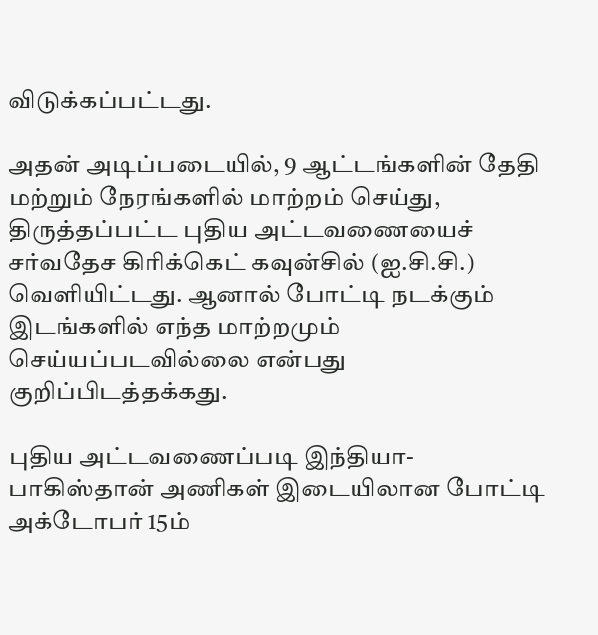விடுக்கப்பட்டது.

அதன் அடிப்படையில், 9 ஆட்டங்களின் தேதி மற்றும் நேரங்களில் மாற்றம் செய்து, திருத்தப்பட்ட புதிய அட்டவணையைச் சர்வதேச கிரிக்கெட் கவுன்சில் (ஐ.சி.சி.) வெளியிட்டது. ஆனால் போட்டி நடக்கும் இடங்களில் எந்த மாற்றமும் செய்யப்படவில்லை என்பது குறிப்பிடத்தக்கது.

புதிய அட்டவணைப்படி இந்தியா- பாகிஸ்தான் அணிகள் இடையிலான போட்டி அக்டோபர் 15ம்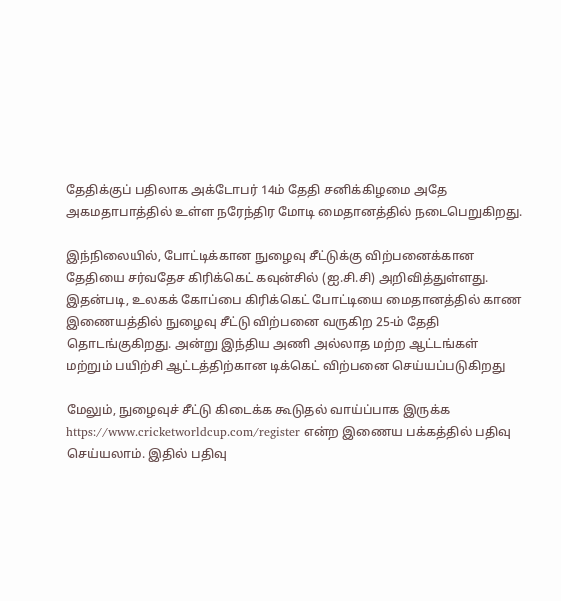தேதிக்குப் பதிலாக அக்டோபர் 14ம் தேதி சனிக்கிழமை அதே அகமதாபாத்தில் உள்ள நரேந்திர மோடி மைதானத்தில் நடைபெறுகிறது.

இந்நிலையில், போட்டிக்கான நுழைவு சீட்டுக்கு விற்பனைக்கான தேதியை சர்வதேச கிரிக்கெட் கவுன்சில் (ஐ.சி.சி) அறிவித்துள்ளது. இதன்படி, உலகக் கோப்பை கிரிக்கெட் போட்டியை மைதானத்தில் காண இணையத்தில் நுழைவு சீட்டு விற்பனை வருகிற 25-ம் தேதி தொடங்குகிறது. அன்று இந்திய அணி அல்லாத மற்ற ஆட்டங்கள் மற்றும் பயிற்சி ஆட்டத்திற்கான டிக்கெட் விற்பனை செய்யப்படுகிறது

மேலும், நுழைவுச் சீட்டு கிடைக்க கூடுதல் வாய்ப்பாக இருக்க https://www.cricketworldcup.com/register என்ற இணைய பக்கத்தில் பதிவு செய்யலாம். இதில் பதிவு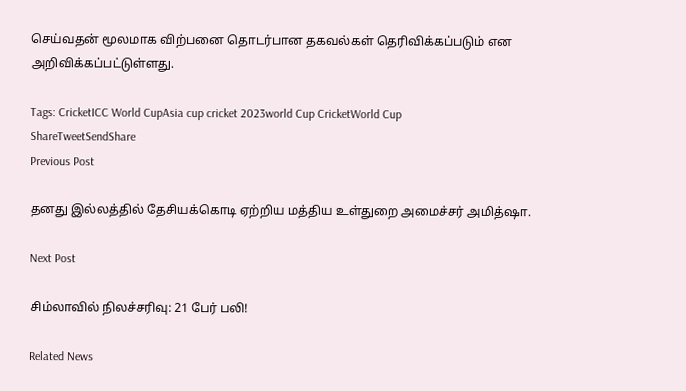செய்வதன் மூலமாக விற்பனை தொடர்பான தகவல்கள் தெரிவிக்கப்படும் என அறிவிக்கப்பட்டுள்ளது.

Tags: CricketICC World CupAsia cup cricket 2023world Cup CricketWorld Cup
ShareTweetSendShare
Previous Post

தனது இல்லத்தில் தேசியக்கொடி ஏற்றிய மத்திய உள்துறை அமைச்சர் அமித்ஷா.

Next Post

சிம்லாவில் நிலச்சரிவு: 21 பேர் பலி!

Related News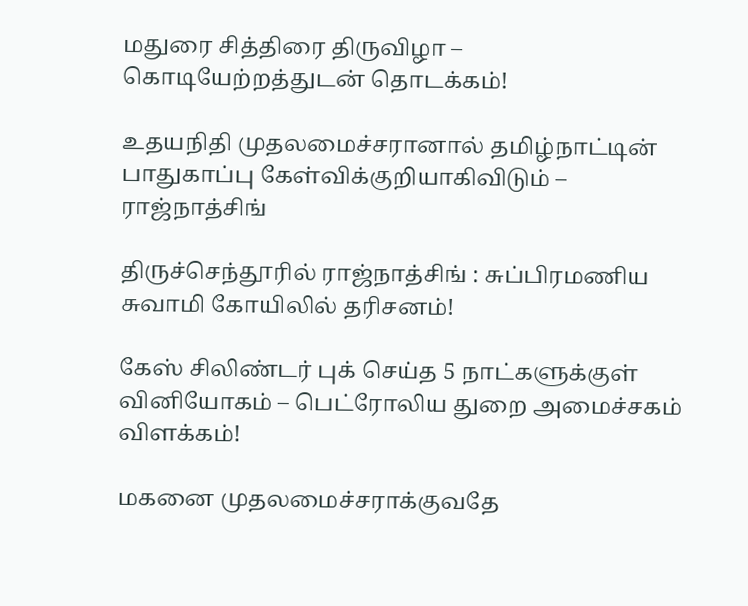மதுரை சித்திரை திருவிழா – கொடியேற்றத்துடன் தொடக்கம்!

உதயநிதி முதலமைச்சரானால் தமிழ்நாட்டின் பாதுகாப்பு கேள்விக்குறியாகிவிடும் – ராஜ்நாத்சிங்

திருச்செந்தூரில் ராஜ்நாத்சிங் : சுப்பிரமணிய சுவாமி கோயிலில் தரிசனம்!

கேஸ் சிலிண்டர் புக் செய்த 5 நாட்களுக்குள் வினியோகம் – பெட்ரோலிய துறை அமைச்சகம் விளக்கம்!

மகனை முதலமைச்சராக்குவதே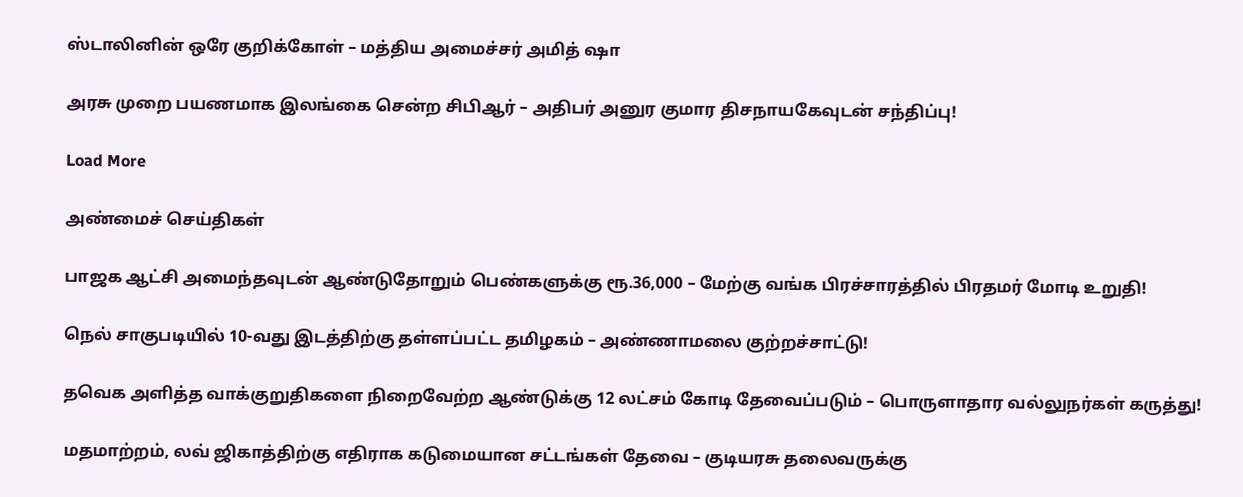ஸ்டாலினின் ஒரே குறிக்கோள் – மத்திய அமைச்சர் அமித் ஷா

அரசு முறை பயணமாக இலங்கை சென்ற சிபிஆர் – அதிபர் அனுர குமார திசநாயகேவுடன் சந்திப்பு!

Load More

அண்மைச் செய்திகள்

பாஜக ஆட்சி அமைந்தவுடன் ஆண்டுதோறும் பெண்களுக்கு ரூ.36,000 – மேற்கு வங்க பிரச்சாரத்தில் பிரதமர் மோடி உறுதி!

நெல் சாகுபடியில் 10-வது இடத்திற்கு தள்ளப்பட்ட தமிழகம் – அண்ணாமலை குற்றச்சாட்டு!

தவெக அளித்த வாக்குறுதிகளை நிறைவேற்ற ஆண்டுக்கு 12 லட்சம் கோடி தேவைப்படும் – பொருளாதார வல்லுநர்கள் கருத்து!

மதமாற்றம், லவ் ஜிகாத்திற்கு எதிராக கடுமையான சட்டங்கள் தேவை – குடியரசு தலைவருக்கு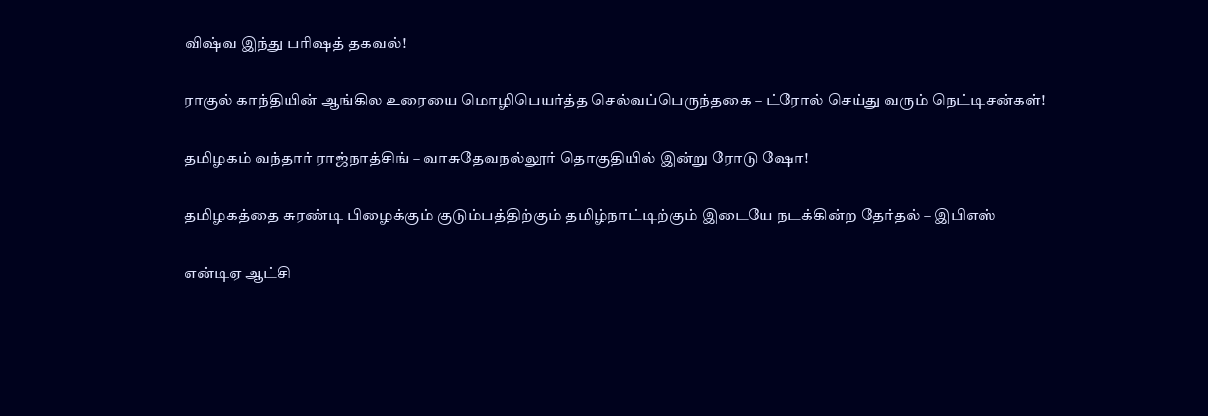விஷ்வ இந்து பரிஷத் தகவல்!

ராகுல் காந்தியின் ஆங்கில உரையை மொழிபெயர்த்த செல்வப்பெருந்தகை – ட்ரோல் செய்து வரும் நெட்டிசன்கள்!

தமிழகம் வந்தார் ராஜ்நாத்சிங் – வாசுதேவநல்லூர் தொகுதியில் இன்று ரோடு ஷோ!

தமிழகத்தை சுரண்டி பிழைக்கும் குடும்பத்திற்கும் தமிழ்நாட்டிற்கும் இடையே நடக்கின்ற தேர்தல் – இபிஎஸ்

என்டிஏ ஆட்சி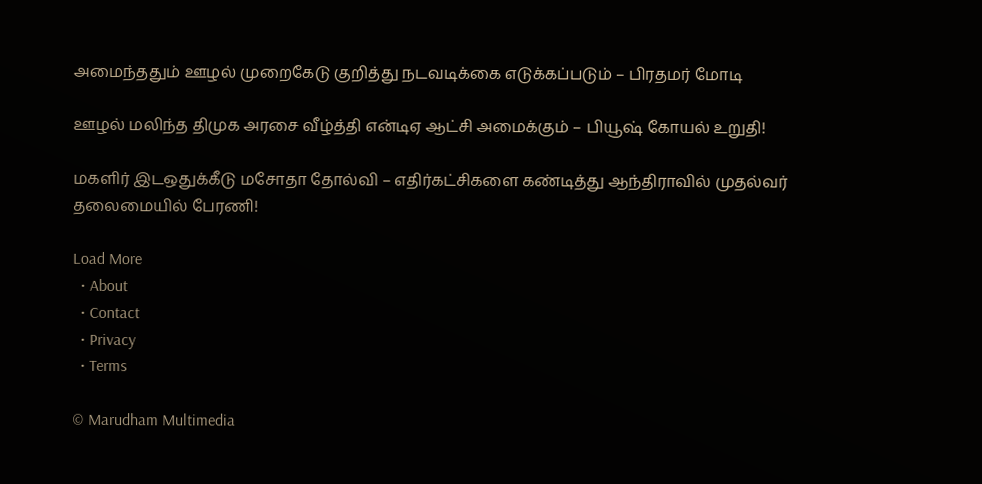அமைந்ததும் ஊழல் முறைகேடு குறித்து நடவடிக்கை எடுக்கப்படும் – பிரதமர் மோடி

ஊழல் மலிந்த திமுக அரசை வீழ்த்தி என்டிஏ ஆட்சி அமைக்கும் – பியூஷ் கோயல் உறுதி!

மகளிர் இடஒதுக்கீடு மசோதா தோல்வி – எதிர்கட்சிகளை கண்டித்து ஆந்திராவில் முதல்வர் தலைமையில் பேரணி!

Load More
  • About
  • Contact
  • Privacy
  • Terms

© Marudham Multimedia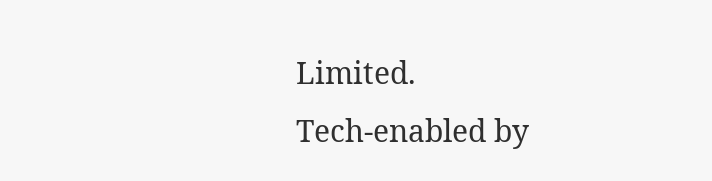Limited.
Tech-enabled by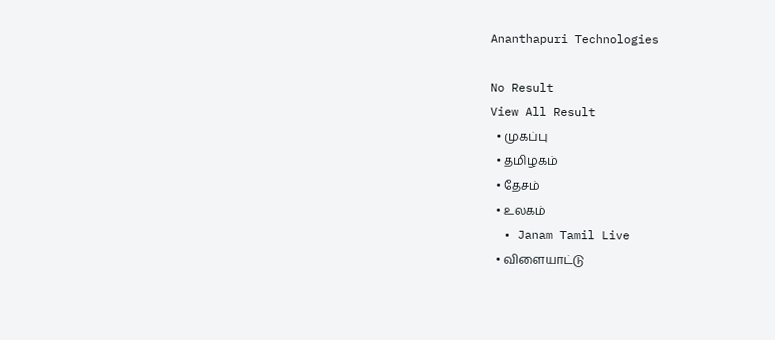Ananthapuri Technologies

No Result
View All Result
  • முகப்பு
  • தமிழகம்
  • தேசம்
  • உலகம்
  • Janam Tamil Live
  • விளையாட்டு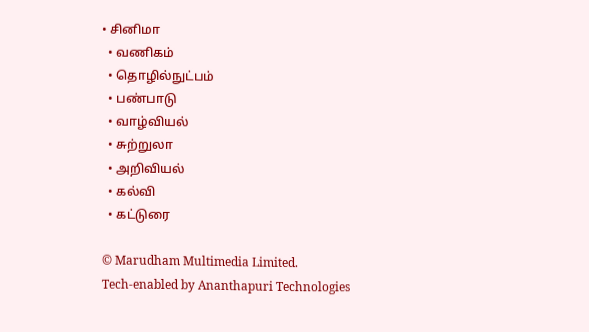• சினிமா
  • வணிகம்
  • தொழில்நுட்பம்
  • பண்பாடு
  • வாழ்வியல்
  • சுற்றுலா
  • அறிவியல்
  • கல்வி
  • கட்டுரை

© Marudham Multimedia Limited.
Tech-enabled by Ananthapuri Technologies